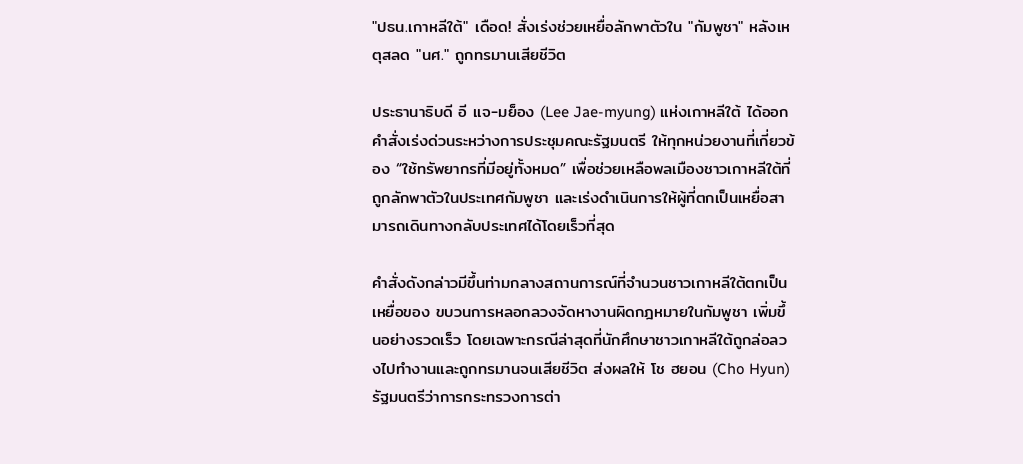"ปธน.เกาหลีใต้" เดือด! สั่งเร่งช่วยเหยื่อลักพาตัวใน "กัมพูชา" หลังเหตุสลด "นศ." ถูกทรมานเสียชีวิต

ประธานาธิบดี อี แจ-มย็อง (Lee Jae-myung) แห่งเกาหลีใต้ ได้ออกคําสั่งเร่งด่วนระหว่างการประชุมคณะรัฐมนตรี ให้ทุกหน่วยงานที่เกี่ยวข้อง “ใช้ทรัพยากรที่มีอยู่ทั้งหมด” เพื่อช่วยเหลือพลเมืองชาวเกาหลีใต้ที่ถูกลักพาตัวในประเทศกัมพูชา และเร่งดําเนินการให้ผู้ที่ตกเป็นเหยื่อสามารถเดินทางกลับประเทศได้โดยเร็วที่สุด

คําสั่งดังกล่าวมีขึ้นท่ามกลางสถานการณ์ที่จํานวนชาวเกาหลีใต้ตกเป็นเหยื่อของ ขบวนการหลอกลวงจัดหางานผิดกฎหมายในกัมพูชา เพิ่มขึ้นอย่างรวดเร็ว โดยเฉพาะกรณีล่าสุดที่นักศึกษาชาวเกาหลีใต้ถูกล่อลวงไปทํางานและถูกทรมานจนเสียชีวิต ส่งผลให้ โช ฮยอน (Cho Hyun) รัฐมนตรีว่าการกระทรวงการต่า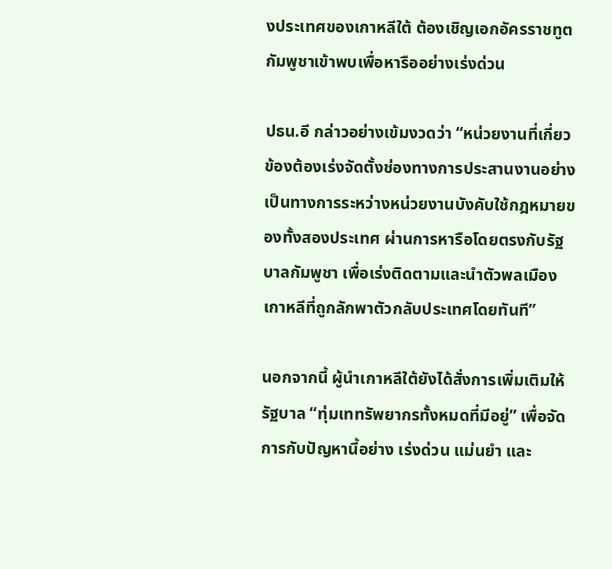งประเทศของเกาหลีใต้ ต้องเชิญเอกอัครราชทูตกัมพูชาเข้าพบเพื่อหารืออย่างเร่งด่วน

ปธน.อี กล่าวอย่างเข้มงวดว่า “หน่วยงานที่เกี่ยวข้องต้องเร่งจัดตั้งช่องทางการประสานงานอย่างเป็นทางการระหว่างหน่วยงานบังคับใช้กฎหมายของทั้งสองประเทศ ผ่านการหารือโดยตรงกับรัฐบาลกัมพูชา เพื่อเร่งติดตามและนําตัวพลเมืองเกาหลีที่ถูกลักพาตัวกลับประเทศโดยทันที”

นอกจากนี้ ผู้นําเกาหลีใต้ยังได้สั่งการเพิ่มเติมให้รัฐบาล “ทุ่มเททรัพยากรทั้งหมดที่มีอยู่” เพื่อจัดการกับปัญหานี้อย่าง เร่งด่วน แม่นยํา และ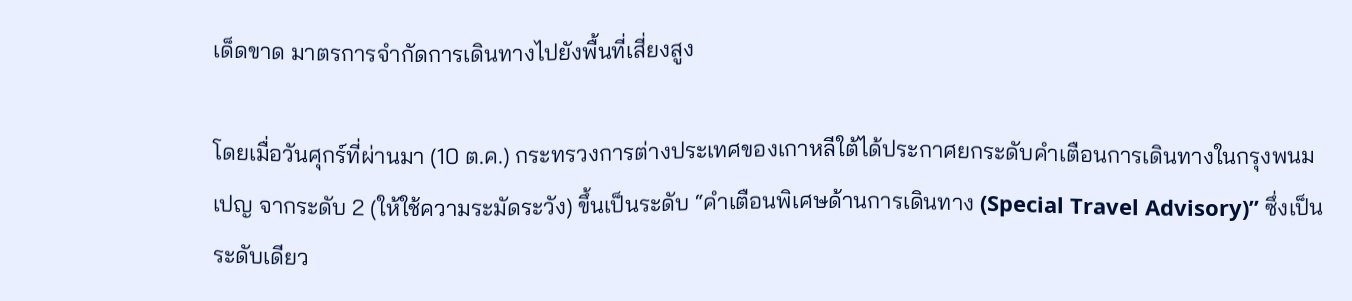เด็ดขาด มาตรการจํากัดการเดินทางไปยังพื้นที่เสี่ยงสูง

โดยเมื่อวันศุกร์ที่ผ่านมา (10 ต.ค.) กระทรวงการต่างประเทศของเกาหลีใต้ได้ประกาศยกระดับคําเตือนการเดินทางในกรุงพนมเปญ จากระดับ 2 (ให้ใช้ความระมัดระวัง) ขึ้นเป็นระดับ “คําเตือนพิเศษด้านการเดินทาง (Special Travel Advisory)” ซึ่งเป็นระดับเดียว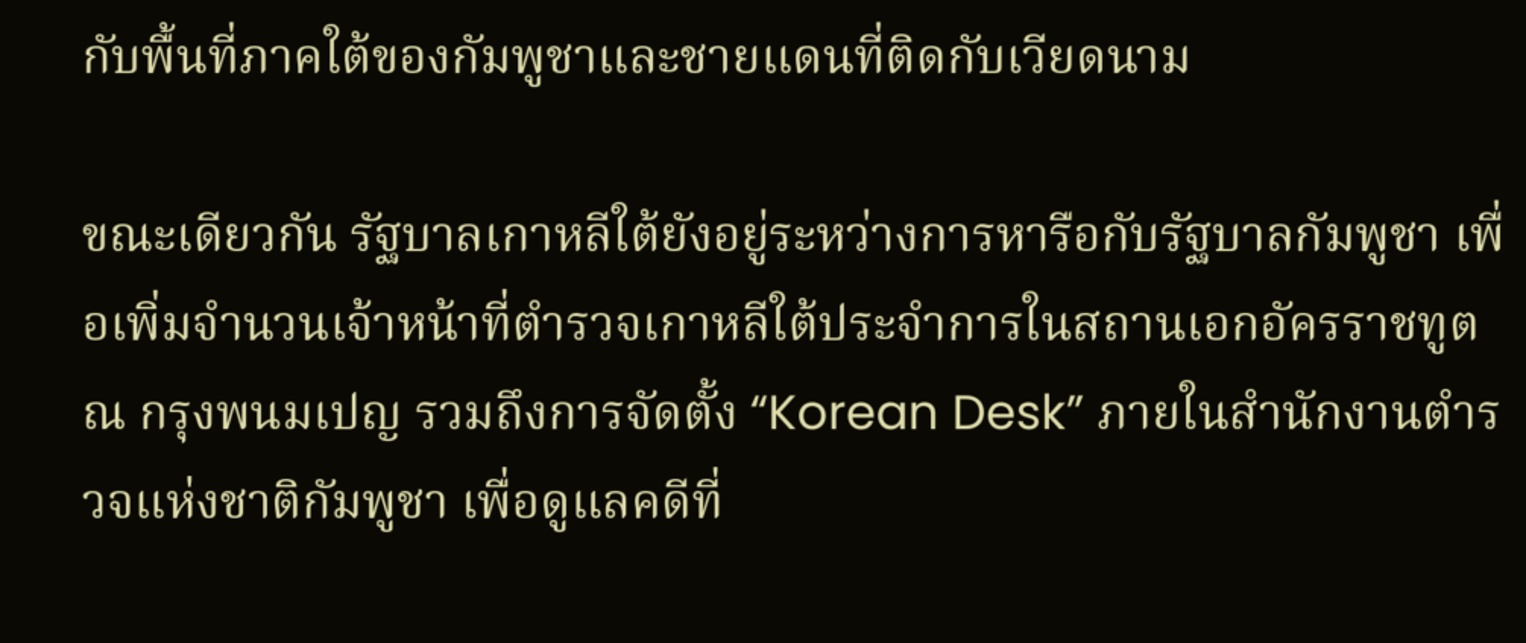กับพื้นที่ภาคใต้ของกัมพูชาและชายแดนที่ติดกับเวียดนาม

ขณะเดียวกัน รัฐบาลเกาหลีใต้ยังอยู่ระหว่างการหารือกับรัฐบาลกัมพูชา เพื่อเพิ่มจํานวนเจ้าหน้าที่ตํารวจเกาหลีใต้ประจําการในสถานเอกอัครราชทูต ณ กรุงพนมเปญ รวมถึงการจัดตั้ง “Korean Desk” ภายในสํานักงานตํารวจแห่งชาติกัมพูชา เพื่อดูแลคดีที่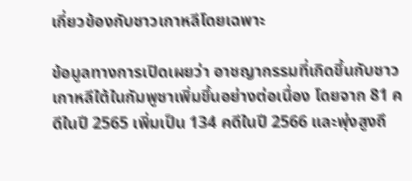เกี่ยวข้องกับชาวเกาหลีโดยเฉพาะ

ข้อมูลทางการเปิดเผยว่า อาชญากรรมที่เกิดขึ้นกับชาวเกาหลีใต้ในกัมพูชาเพิ่มขึ้นอย่างต่อเนื่อง โดยจาก 81 คดีในปี 2565 เพิ่มเป็น 134 คดีในปี 2566 และพุ่งสูงถึ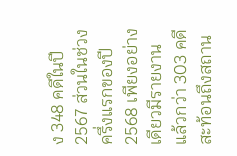ง 348 คดีในปี 2567 ส่วนในช่วงครึ่งแรกของปี 2568 เพียงอย่างเดียวมีรายงานแล้วกว่า 303 คดี สะท้อนถึงสถาน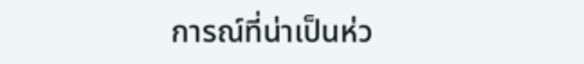การณ์ที่น่าเป็นห่ว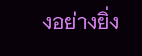งอย่างยิ่ง